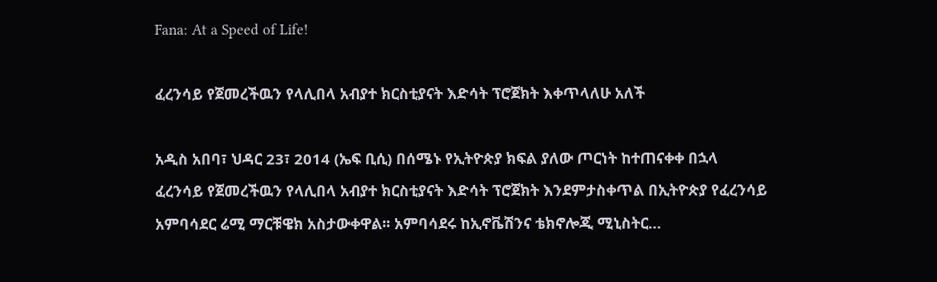Fana: At a Speed of Life!

ፈረንሳይ የጀመረችዉን የላሊበላ አብያተ ክርስቲያናት እድሳት ፕሮጀክት እቀጥላለሁ አለች

አዲስ አበባ፣ ህዳር 23፣ 2014 (ኤፍ ቢሲ) በሰሜኑ የኢትዮጵያ ክፍል ያለው ጦርነት ከተጠናቀቀ በኋላ ፈረንሳይ የጀመረችዉን የላሊበላ አብያተ ክርስቲያናት እድሳት ፕሮጀክት እንደምታስቀጥል በኢትዮጵያ የፈረንሳይ አምባሳደር ሬሚ ማርቹዌክ አስታውቀዋል፡፡ አምባሳደሩ ከኢኖቬሽንና ቴክኖሎጂ ሚኒስትር…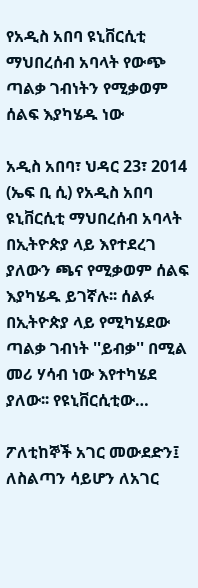የአዲስ አበባ ዩኒቨርሲቲ ማህበረሰብ አባላት የውጭ ጣልቃ ገብነትን የሚቃወም ሰልፍ እያካሄዱ ነው

አዲስ አበባ፣ ህዳር 23፣ 2014 (ኤፍ ቢ ሲ) የአዲስ አበባ ዩኒቨርሲቲ ማህበረሰብ አባላት በኢትዮጵያ ላይ እየተደረገ ያለውን ጫና የሚቃወም ሰልፍ እያካሄዱ ይገኛሉ፡፡ ሰልፉ በኢትዮጵያ ላይ የሚካሄደው ጣልቃ ገብነት ''ይብቃ'' በሚል መሪ ሃሳብ ነው እየተካሄደ ያለው፡፡ የዩኒቨርሲቲው…

ፖለቲከኞች አገር መውደድን፤ ለስልጣን ሳይሆን ለአገር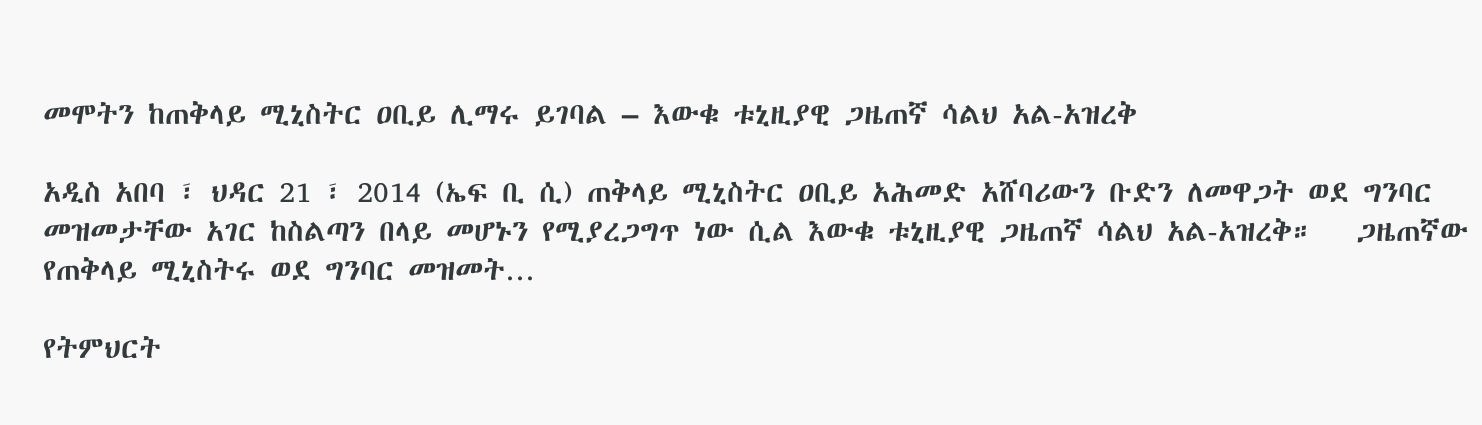መሞትን ከጠቅላይ ሚኒስትር ዐቢይ ሊማሩ ይገባል – እውቁ ቱኒዚያዊ ጋዜጠኛ ሳልህ አል-አዝረቅ

አዲስ አበባ ፣ ህዳር 21 ፣ 2014 (ኤፍ ቢ ሲ) ጠቅላይ ሚኒስትር ዐቢይ አሕመድ አሸባሪውን ቡድን ለመዋጋት ወደ ግንባር መዝመታቸው አገር ከስልጣን በላይ መሆኑን የሚያረጋግጥ ነው ሲል እውቁ ቱኒዚያዊ ጋዜጠኛ ሳልህ አል-አዝረቅ።   ጋዜጠኛው የጠቅላይ ሚኒስትሩ ወደ ግንባር መዝመት…

የትምህርት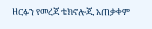ዘርፉን የመረጃ ቴክኖሎጂ አጠቃቀም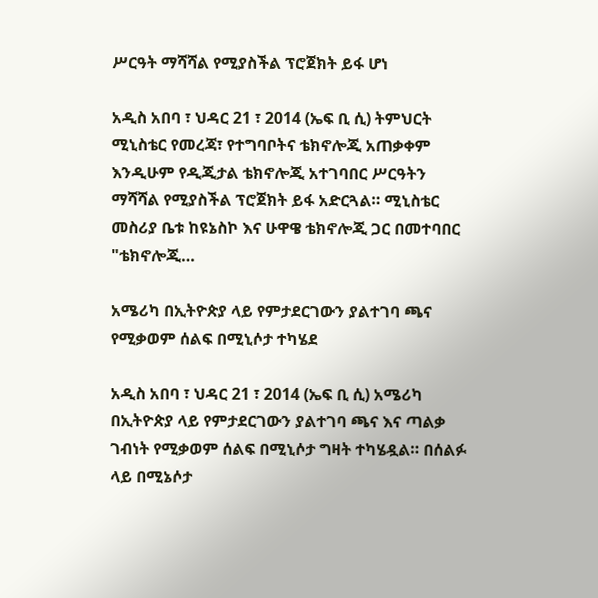ሥርዓት ማሻሻል የሚያስችል ፕሮጀክት ይፋ ሆነ

አዲስ አበባ ፣ ህዳር 21 ፣ 2014 (ኤፍ ቢ ሲ) ትምህርት ሚኒስቴር የመረጃ፣ የተግባቦትና ቴክኖሎጂ አጠቃቀም እንዲሁም የዲጂታል ቴክኖሎጂ አተገባበር ሥርዓትን ማሻሻል የሚያስችል ፕሮጀክት ይፋ አድርጓል። ሚኒስቴር መስሪያ ቤቱ ከዩኔስኮ እና ሁዋዌ ቴክኖሎጂ ጋር በመተባበር "ቴክኖሎጂ…

አሜሪካ በኢትዮጵያ ላይ የምታደርገውን ያልተገባ ጫና የሚቃወም ሰልፍ በሚኒሶታ ተካሄደ

አዲስ አበባ ፣ ህዳር 21 ፣ 2014 (ኤፍ ቢ ሲ) አሜሪካ በኢትዮጵያ ላይ የምታደርገውን ያልተገባ ጫና እና ጣልቃ ገብነት የሚቃወም ሰልፍ በሚኒሶታ ግዛት ተካሄዷል። በሰልፉ ላይ በሚኔሶታ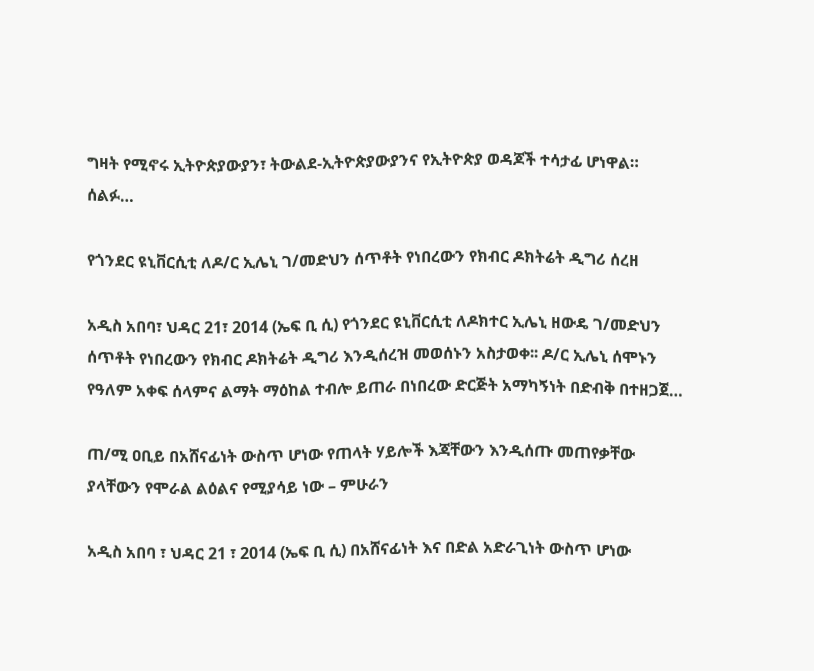ግዛት የሚኖሩ ኢትዮጵያውያን፣ ትውልደ-ኢትዮጵያውያንና የኢትዮጵያ ወዳጆች ተሳታፊ ሆነዋል። ሰልፉ…

የጎንደር ዩኒቨርሲቲ ለዶ/ር ኢሌኒ ገ/መድህን ሰጥቶት የነበረውን የክብር ዶክትሬት ዲግሪ ሰረዘ

አዲስ አበባ፣ ህዳር 21፣ 2014 (ኤፍ ቢ ሲ) የጎንደር ዩኒቨርሲቲ ለዶክተር ኢሌኒ ዘውዴ ገ/መድህን ሰጥቶት የነበረውን የክብር ዶክትሬት ዲግሪ እንዲሰረዝ መወሰኑን አስታወቀ፡፡ ዶ/ር ኢሌኒ ሰሞኑን የዓለም አቀፍ ሰላምና ልማት ማዕከል ተብሎ ይጠራ በነበረው ድርጅት አማካኝነት በድብቅ በተዘጋጀ…

ጠ/ሚ ዐቢይ በአሸናፊነት ውስጥ ሆነው የጠላት ሃይሎች እጃቸውን እንዲሰጡ መጠየቃቸው ያላቸውን የሞራል ልዕልና የሚያሳይ ነው – ምሁራን

አዲስ አበባ ፣ ህዳር 21 ፣ 2014 (ኤፍ ቢ ሲ) በአሸናፊነት እና በድል አድራጊነት ውስጥ ሆነው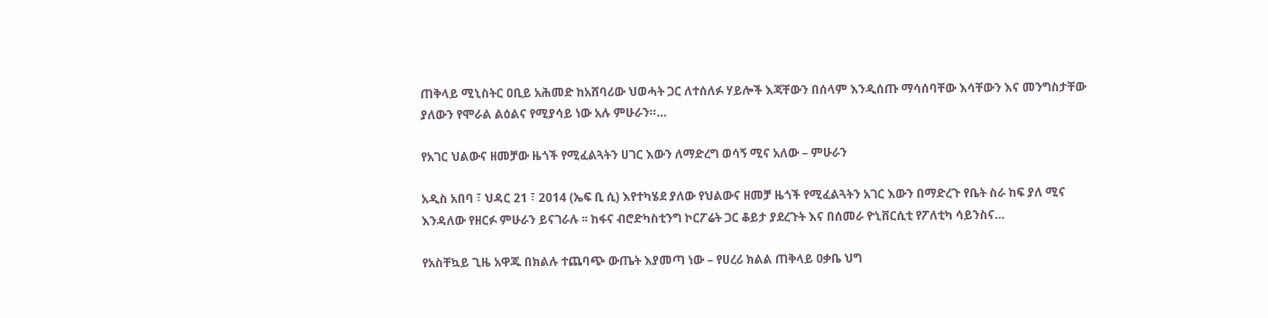ጠቅላይ ሚኒስትር ዐቢይ አሕመድ ከአሸባሪው ህወሓት ጋር ለተሰለፉ ሃይሎች እጃቸውን በሰላም እንዲሰጡ ማሳሰባቸው እሳቸውን እና መንግስታቸው ያለውን የሞራል ልዕልና የሚያሳይ ነው አሉ ምሁራን።…

የአገር ህልውና ዘመቻው ዜጎች የሚፈልጓትን ሀገር እውን ለማድረግ ወሳኝ ሚና አለው – ምሁራን

አዲስ አበባ ፣ ህዳር 21 ፣ 2014 (ኤፍ ቢ ሲ) እየተካሄደ ያለው የህልውና ዘመቻ ዜጎች የሚፈልጓትን አገር እውን በማድረጉ የቤት ስራ ከፍ ያለ ሚና እንዳለው የዘርፉ ምሁራን ይናገራሉ ፡፡ ከፋና ብሮድካስቲንግ ኮርፖሬት ጋር ቆይታ ያደረጉት እና በሰመራ ዮኒቨርሲቲ የፖለቲካ ሳይንስና…

የአስቸኳይ ጊዜ አዋጁ በክልሉ ተጨባጭ ውጤት እያመጣ ነው – የሀረሪ ክልል ጠቅላይ ዐቃቤ ህግ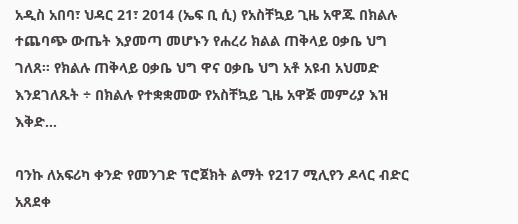አዲስ አበባ፣ ህዳር 21፣ 2014 (ኤፍ ቢ ሲ) የአስቸኳይ ጊዜ አዋጁ በክልሉ ተጨባጭ ውጤት እያመጣ መሆኑን የሐረሪ ክልል ጠቅላይ ዐቃቤ ህግ ገለጸ፡፡ የክልሉ ጠቅላይ ዐቃቤ ህግ ዋና ዐቃቤ ህግ አቶ አዩብ አህመድ እንደገለጹት ÷ በክልሉ የተቋቋመው የአስቸኳይ ጊዜ አዋጅ መምሪያ እዝ እቅድ…

ባንኩ ለአፍሪካ ቀንድ የመንገድ ፕሮጀክት ልማት የ217 ሚሊየን ዶላር ብድር አጸደቀ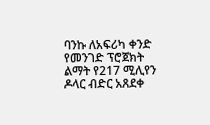ባንኩ ለአፍሪካ ቀንድ የመንገድ ፕሮጀክት ልማት የ217 ሚሊየን ዶላር ብድር አጸደቀ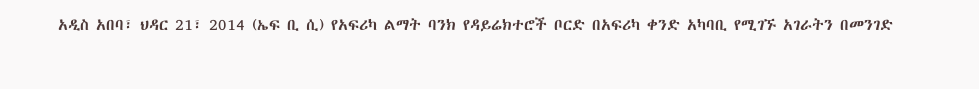አዲስ አበባ፣ ህዳር 21፣ 2014 (ኤፍ ቢ ሲ) የአፍሪካ ልማት ባንክ የዳይሬክተሮች ቦርድ በአፍሪካ ቀንድ አካባቢ የሚገኙ አገራትን በመንገድ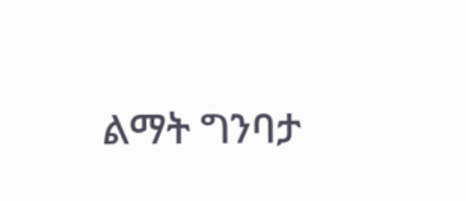ልማት ግንባታ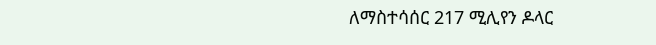ለማስተሳሰር 217 ሚሊየን ዶላር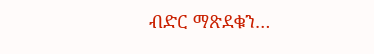ብድር ማጽደቁን…